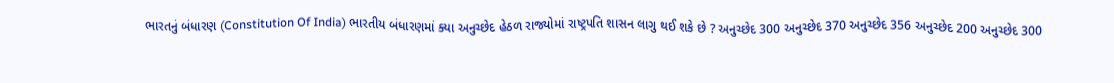ભારતનું બંધારણ (Constitution Of India) ભારતીય બંધારણમાં ક્યા અનુચ્છેદ હેઠળ રાજ્યોમાં રાષ્ટ્રપતિ શાસન લાગુ થઈ શકે છે ? અનુચ્છેદ 300 અનુચ્છેદ 370 અનુચ્છેદ 356 અનુચ્છેદ 200 અનુચ્છેદ 300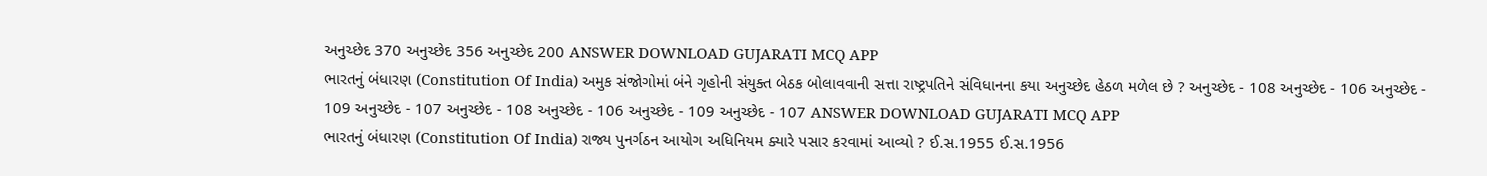અનુચ્છેદ 370 અનુચ્છેદ 356 અનુચ્છેદ 200 ANSWER DOWNLOAD GUJARATI MCQ APP
ભારતનું બંધારણ (Constitution Of India) અમુક સંજોગોમાં બંને ગૃહોની સંયુક્ત બેઠક બોલાવવાની સત્તા રાષ્ટ્રપતિને સંવિધાનના કયા અનુચ્છેદ હેઠળ મળેલ છે ? અનુચ્છેદ - 108 અનુચ્છેદ - 106 અનુચ્છેદ - 109 અનુચ્છેદ - 107 અનુચ્છેદ - 108 અનુચ્છેદ - 106 અનુચ્છેદ - 109 અનુચ્છેદ - 107 ANSWER DOWNLOAD GUJARATI MCQ APP
ભારતનું બંધારણ (Constitution Of India) રાજ્ય પુનર્ગઠન આયોગ અધિનિયમ ક્યારે પસાર કરવામાં આવ્યો ? ઈ.સ.1955 ઈ.સ.1956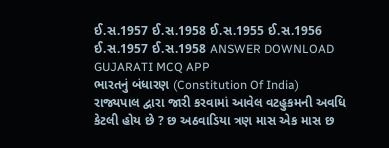ઈ.સ.1957 ઈ.સ.1958 ઈ.સ.1955 ઈ.સ.1956 ઈ.સ.1957 ઈ.સ.1958 ANSWER DOWNLOAD GUJARATI MCQ APP
ભારતનું બંધારણ (Constitution Of India) રાજ્યપાલ દ્વારા જારી કરવામાં આવેલ વટહુકમની અવધિ કેટલી હોય છે ? છ અઠવાડિયા ત્રણ માસ એક માસ છ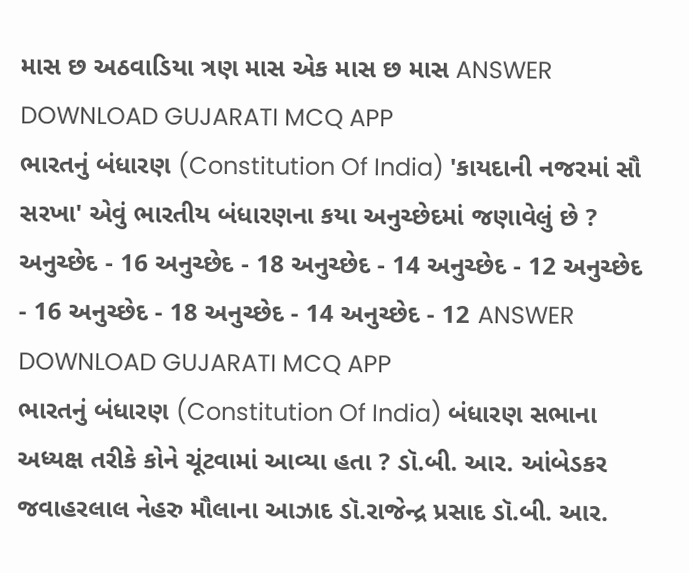માસ છ અઠવાડિયા ત્રણ માસ એક માસ છ માસ ANSWER DOWNLOAD GUJARATI MCQ APP
ભારતનું બંધારણ (Constitution Of India) 'કાયદાની નજરમાં સૌ સરખા' એવું ભારતીય બંધારણના કયા અનુચ્છેદમાં જણાવેલું છે ? અનુચ્છેદ - 16 અનુચ્છેદ - 18 અનુચ્છેદ - 14 અનુચ્છેદ - 12 અનુચ્છેદ - 16 અનુચ્છેદ - 18 અનુચ્છેદ - 14 અનુચ્છેદ - 12 ANSWER DOWNLOAD GUJARATI MCQ APP
ભારતનું બંધારણ (Constitution Of India) બંધારણ સભાના અધ્યક્ષ તરીકે કોને ચૂંટવામાં આવ્યા હતા ? ડૉ.બી. આર. આંબેડકર જવાહરલાલ નેહરુ મૌલાના આઝાદ ડૉ.રાજેન્દ્ર પ્રસાદ ડૉ.બી. આર.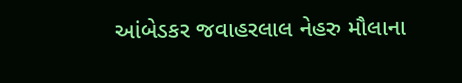આંબેડકર જવાહરલાલ નેહરુ મૌલાના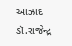આઝાદ ડૉ.રાજેન્દ્ર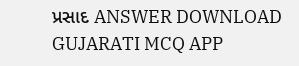પ્રસાદ ANSWER DOWNLOAD GUJARATI MCQ APP